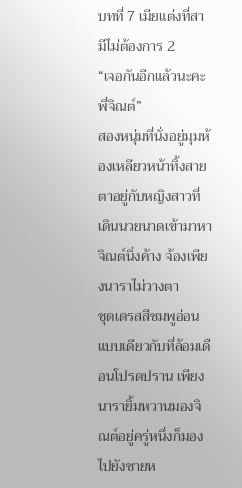บทที่ 7 เมียแต่งที่สามีไม่ต้องการ 2
“เจอกันอีกแล้วนะคะพี่จิณต์”
สองหนุ่มที่นั่งอยู่มุมห้องเหลียวหน้าทิ้งสายตาอยู่กับหญิงสาวที่เดินนวยนาดเข้ามาหา จิณต์นิ่งค้าง จ้องเพียงนาราไม่วางตา
ชุดเดรสสีชมพูอ่อน
แบบเดียวกับที่ล้อมเดือนโปรดปราน เพียงนารายิ้มหวานมองจิณต์อยู่ครู่หนึ่งก็มองไปยังชายห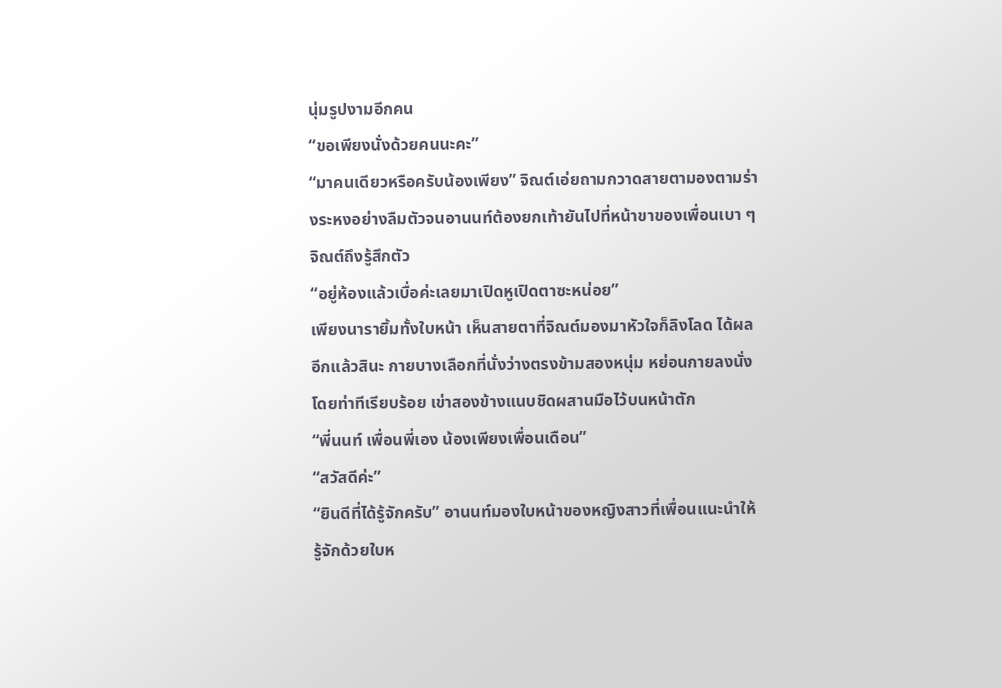นุ่มรูปงามอีกคน
“ขอเพียงนั่งด้วยคนนะคะ”
“มาคนเดียวหรือครับน้องเพียง” จิณต์เอ่ยถามกวาดสายตามองตามร่างระหงอย่างลืมตัวจนอานนท์ต้องยกเท้ายันไปที่หน้าขาของเพื่อนเบา ๆจิณต์ถึงรู้สึกตัว
“อยู่ห้องแล้วเบื่อค่ะเลยมาเปิดหูเปิดตาซะหน่อย”
เพียงนารายิ้มทั้งใบหน้า เห็นสายตาที่จิณต์มองมาหัวใจก็ลิงโลด ได้ผลอีกแล้วสินะ กายบางเลือกที่นั่งว่างตรงข้ามสองหนุ่ม หย่อนกายลงนั่งโดยท่าทีเรียบร้อย เข่าสองข้างแนบชิดผสานมือไว้บนหน้าตัก
“พี่นนท์ เพื่อนพี่เอง น้องเพียงเพื่อนเดือน”
“สวัสดีค่ะ”
“ยินดีที่ได้รู้จักครับ” อานนท์มองใบหน้าของหญิงสาวที่เพื่อนแนะนำให้รู้จักด้วยใบห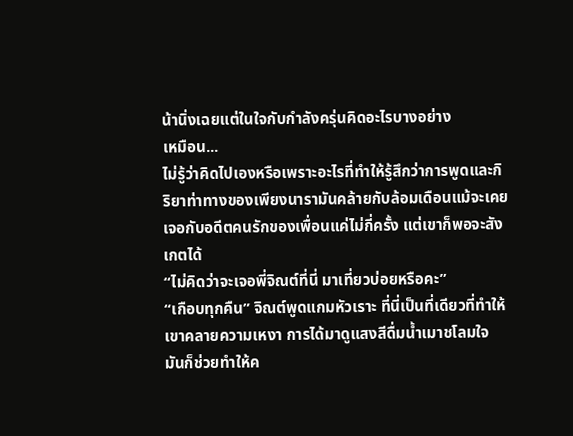น้านิ่งเฉยแต่ในใจกับกำลังครุ่นคิดอะไรบางอย่าง
เหมือน...
ไม่รู้ว่าคิดไปเองหรือเพราะอะไรที่ทำให้รู้สึกว่าการพูดและกิริยาท่าทางของเพียงนารามันคล้ายกับล้อมเดือนแม้จะเคยเจอกับอดีตคนรักของเพื่อนแค่ไม่กี่ครั้ง แต่เขาก็พอจะสังเกตได้
“ไม่คิดว่าจะเจอพี่จิณต์ที่นี่ มาเที่ยวบ่อยหรือคะ”
“เกือบทุกคืน” จิณต์พูดแกมหัวเราะ ที่นี่เป็นที่เดียวที่ทำให้เขาคลายความเหงา การได้มาดูแสงสีดื่มน้ำเมาชโลมใจ มันก็ช่วยทำให้ค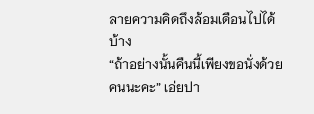ลายความคิดถึงล้อมเดือนไปได้บ้าง
“ถ้าอย่างนั้นคืนนี้เพียงขอนั่งด้วยคนนะคะ” เอ่ยปา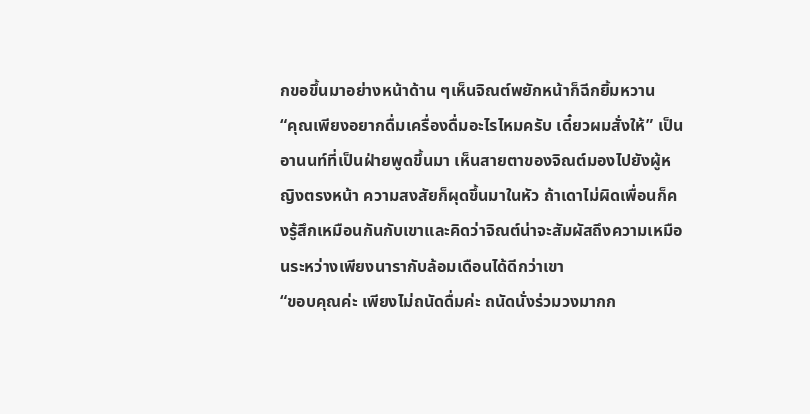กขอขึ้นมาอย่างหน้าด้าน ๆเห็นจิณต์พยักหน้าก็ฉีกยิ้มหวาน
“คุณเพียงอยากดื่มเครื่องดื่มอะไรไหมครับ เดี๋ยวผมสั่งให้” เป็นอานนท์ที่เป็นฝ่ายพูดขึ้นมา เห็นสายตาของจิณต์มองไปยังผู้หญิงตรงหน้า ความสงสัยก็ผุดขึ้นมาในหัว ถ้าเดาไม่ผิดเพื่อนก็คงรู้สึกเหมือนกันกับเขาและคิดว่าจิณต์น่าจะสัมผัสถึงความเหมือนระหว่างเพียงนารากับล้อมเดือนได้ดีกว่าเขา
“ขอบคุณค่ะ เพียงไม่ถนัดดื่มค่ะ ถนัดนั่งร่วมวงมากก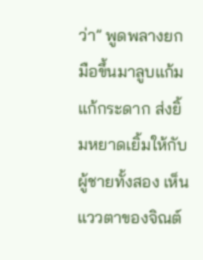ว่า” พูดพลางยกมือขึ้นมาลูบแก้มแก้กระดาก ส่งยิ้มหยาดเยิ้มให้กับผู้ชายทั้งสอง เห็นแววตาของจิณต์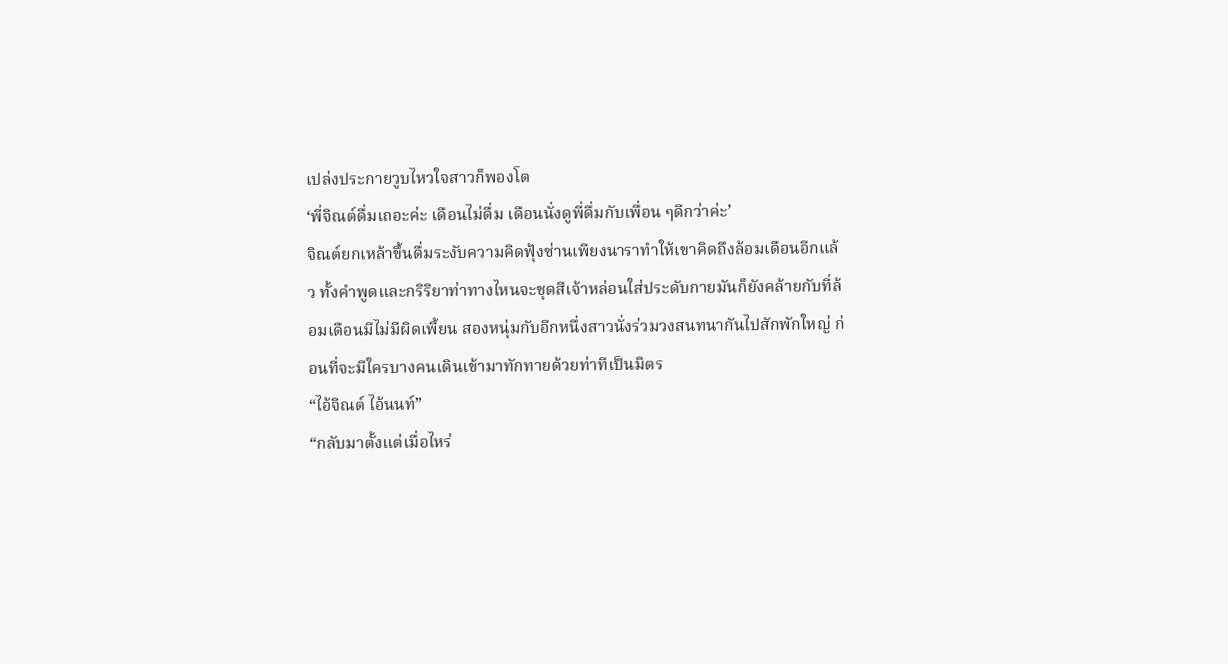เปล่งประกายวูบไหวใจสาวก็พองโต
‘พี่จิณต์ดื่มเถอะค่ะ เดือนไม่ดื่ม เดือนนั่งดูพี่ดื่มกับเพื่อน ๆดีกว่าค่ะ’
จิณต์ยกเหล้าขึ้นดื่มระงับความคิดฟุ้งซ่านเพียงนาราทำให้เขาคิดถึงล้อมเดือนอีกแล้ว ทั้งคำพูดและกริริยาท่าทางไหนจะชุดสีเจ้าหล่อนใส่ประดับกายมันก็ยังคล้ายกับที่ล้อมเดือนมีไม่มีผิดเพี้ยน สองหนุ่มกับอีกหนึ่งสาวนั่งร่วมวงสนทนากันไปสักพักใหญ่ ก่อนที่จะมีใครบางคนเดินเข้ามาทักทายด้วยท่าทีเป็นมิตร
“ไอ้จิณต์ ไอ้นนท์”
“กลับมาตั้งแต่เมื่อไหร่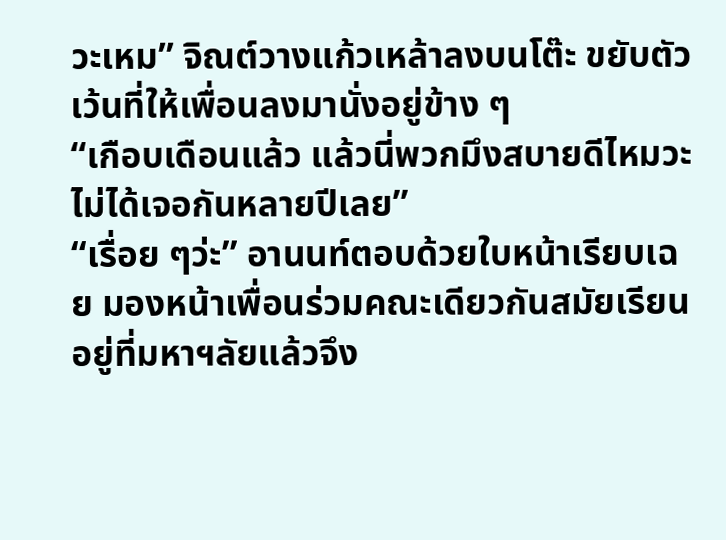วะเหม” จิณต์วางแก้วเหล้าลงบนโต๊ะ ขยับตัวเว้นที่ให้เพื่อนลงมานั่งอยู่ข้าง ๆ
“เกือบเดือนแล้ว แล้วนี่พวกมึงสบายดีไหมวะ ไม่ได้เจอกันหลายปีเลย”
“เรื่อย ๆว่ะ” อานนท์ตอบด้วยใบหน้าเรียบเฉย มองหน้าเพื่อนร่วมคณะเดียวกันสมัยเรียนอยู่ที่มหาฯลัยแล้วจึง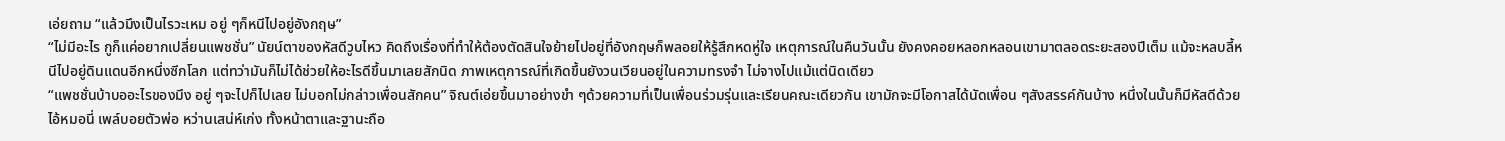เอ่ยถาม “แล้วมึงเป็นไรวะเหม อยู่ ๆก็หนีไปอยู่อังกฤษ”
“ไม่มีอะไร กูก็แค่อยากเปลี่ยนแพชชั่น” นัยน์ตาของหัสดีวูบไหว คิดถึงเรื่องที่ทำให้ต้องตัดสินใจย้ายไปอยู่ที่อังกฤษก็พลอยให้รู้สึกหดหู่ใจ เหตุการณ์ในคืนวันนั้น ยังคงคอยหลอกหลอนเขามาตลอดระยะสองปีเต็ม แม้จะหลบลี้หนีไปอยู่ดินแดนอีกหนึ่งซีกโลก แต่ทว่ามันก็ไม่ได้ช่วยให้อะไรดีขึ้นมาเลยสักนิด ภาพเหตุการณ์ที่เกิดขึ้นยังวนเวียนอยู่ในความทรงจำ ไม่จางไปแม้แต่นิดเดียว
“แพชชั่นบ้าบออะไรของมึง อยู่ ๆจะไปก็ไปเลย ไม่บอกไม่กล่าวเพื่อนสักคน” จิณต์เอ่ยขึ้นมาอย่างขำ ๆด้วยความที่เป็นเพื่อนร่วมรุ่นและเรียนคณะเดียวกัน เขามักจะมีโอกาสได้นัดเพื่อน ๆสังสรรค์กันบ้าง หนึ่งในนั้นก็มีหัสดีด้วย ไอ้หมอนี่ เพล์บอยตัวพ่อ หว่านเสน่ห์เก่ง ทั้งหน้าตาและฐานะถือ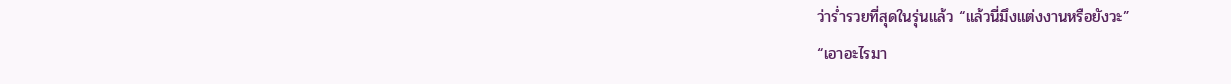ว่าร่ำรวยที่สุดในรุ่นแล้ว “แล้วนี่มึงแต่งงานหรือยังวะ”
“เอาอะไรมา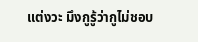แต่งวะ มึงกูรู้ว่ากูไม่ชอบ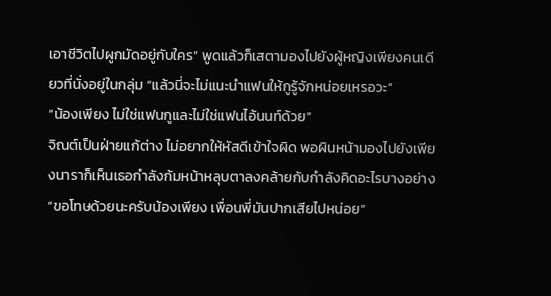เอาชีวิตไปผูกมัดอยู่กับใคร” พูดแล้วก็เสตามองไปยังผู้หญิงเพียงคนเดียวที่นั่งอยู่ในกลุ่ม “แล้วนี่จะไม่แนะนำแฟนให้กูรู้จักหน่อยเหรอวะ”
“น้องเพียง ไม่ใช่แฟนกูและไม่ใช่แฟนไอ้นนท์ด้วย”
จิณต์เป็นฝ่ายแก้ต่าง ไม่อยากให้หัสดีเข้าใจผิด พอผินหน้ามองไปยังเพียงนาราก็เห็นเธอกำลังก้มหน้าหลุบตาลงคล้ายกับกำลังคิดอะไรบางอย่าง
“ขอโทษด้วยนะครับน้องเพียง เพื่อนพี่มันปากเสียไปหน่อย”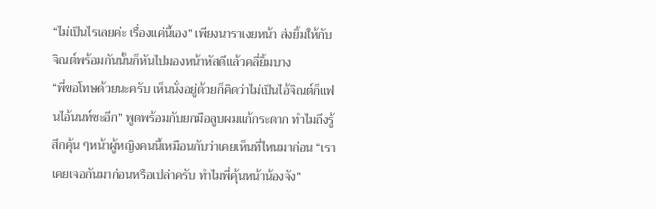“ไม่เป็นไรเลยค่ะ เรื่องแค่นี้เอง” เพียงนาราเงยหน้า ส่งยิ้มให้กับจิณต์พร้อมกันนั้นก็หันไปมองหน้าหัสดีแล้วคลี่ยิ้มบาง
“พี่ขอโทษด้วยนะครับ เห็นนั่งอยู่ด้วยก็คิดว่าไม่เป็นไอ้จิณต์ก็แฟนไอ้นนท์ซะอีก” พูดพร้อมกับยกมือลูบผมแก้กระดาก ทำไมถึงรู้สึกคุ้น ๆหน้าผู้หญิงคนนี้เหมือนกับว่าเคยเห็นที่ไหนมาก่อน “เราเคยเจอกันมาก่อนหรือเปล่าครับ ทำไมพี่คุ้นหน้าน้องจัง”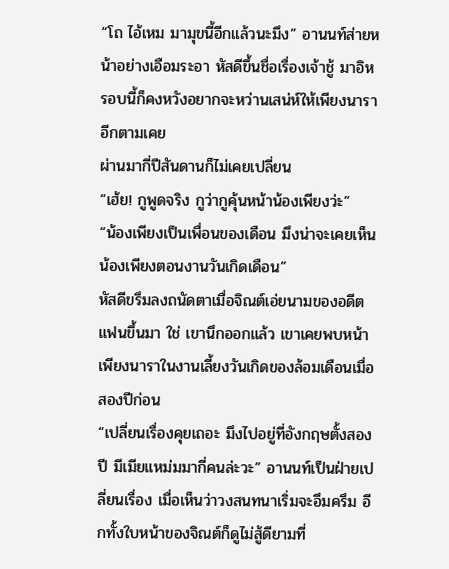“โถ ไอ้เหม มามุขนี้อีกแล้วนะมึง” อานนท์ส่ายหน้าอย่างเอือมระอา หัสดีขึ้นชื่อเรื่องเจ้าชู้ มาอิหรอบนี้ก็คงหวังอยากจะหว่านเสน่ห์ให้เพียงนาราอีกตามเคย
ผ่านมากี่ปีสันดานก็ไม่เคยเปลี่ยน
“เฮ้ย! กูพูดจริง กูว่ากูคุ้นหน้าน้องเพียงว่ะ”
“น้องเพียงเป็นเพื่อนของเดือน มึงน่าจะเคยเห็นน้องเพียงตอนงานวันเกิดเดือน”
หัสดีขรึมลงถนัดตาเมื่อจิณต์เอ่ยนามของอดีตแฟนขึ้นมา ใช่ เขานึกออกแล้ว เขาเคยพบหน้าเพียงนาราในงานเลี้ยงวันเกิดของล้อมเดือนเมื่อสองปีก่อน
“เปลี่ยนเรื่องคุยเถอะ มึงไปอยู่ที่อังกฤษตั้งสองปี มีเมียแหม่มมากี่คนล่ะวะ” อานนท์เป็นฝ่ายเปลี่ยนเรื่อง เมื่อเห็นว่าวงสนทนาเริ่มจะอึมครึม อีกทั้งใบหน้าของจิณต์ก็ดูไม่สู้ดียามที่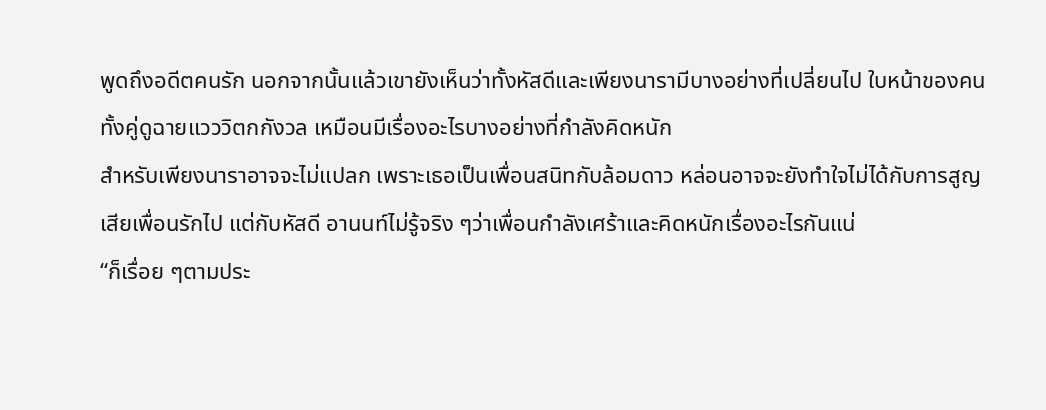พูดถึงอดีตคนรัก นอกจากนั้นแล้วเขายังเห็นว่าทั้งหัสดีและเพียงนารามีบางอย่างที่เปลี่ยนไป ใบหน้าของคนทั้งคู่ดูฉายแวววิตกกังวล เหมือนมีเรื่องอะไรบางอย่างที่กำลังคิดหนัก
สำหรับเพียงนาราอาจจะไม่แปลก เพราะเธอเป็นเพื่อนสนิทกับล้อมดาว หล่อนอาจจะยังทำใจไม่ได้กับการสูญเสียเพื่อนรักไป แต่กับหัสดี อานนท์ไม่รู้จริง ๆว่าเพื่อนกำลังเศร้าและคิดหนักเรื่องอะไรกันแน่
“ก็เรื่อย ๆตามประ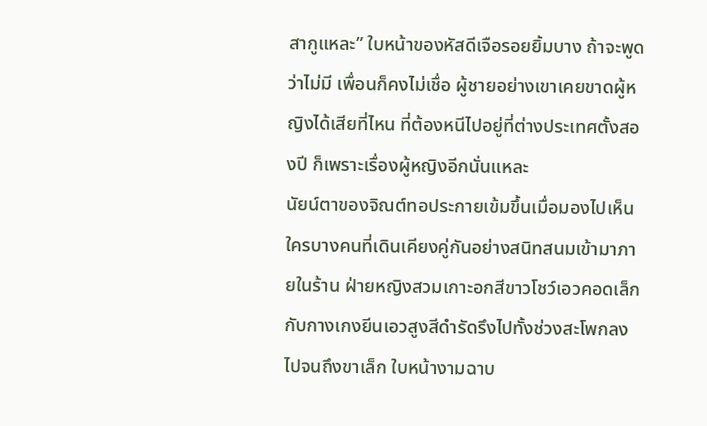สากูแหละ” ใบหน้าของหัสดีเจือรอยยิ้มบาง ถ้าจะพูดว่าไม่มี เพื่อนก็คงไม่เชื่อ ผู้ชายอย่างเขาเคยขาดผู้หญิงได้เสียที่ไหน ที่ต้องหนีไปอยู่ที่ต่างประเทศตั้งสองปี ก็เพราะเรื่องผู้หญิงอีกนั่นแหละ
นัยน์ตาของจิณต์ทอประกายเข้มขึ้นเมื่อมองไปเห็นใครบางคนที่เดินเคียงคู่กันอย่างสนิทสนมเข้ามาภายในร้าน ฝ่ายหญิงสวมเกาะอกสีขาวโชว์เอวคอดเล็กกับกางเกงยีนเอวสูงสีดำรัดรึงไปทั้งช่วงสะโพกลงไปจนถึงขาเล็ก ใบหน้างามฉาบ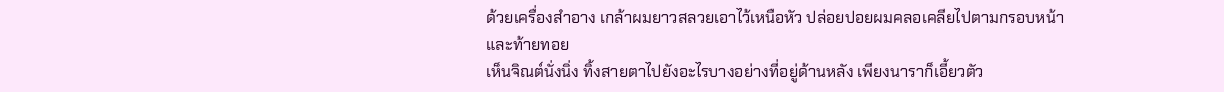ด้วยเครื่องสำอาง เกล้าผมยาวสลวยเอาไว้เหนือหัว ปล่อยปอยผมคลอเคลียไปตามกรอบหน้าและท้ายทอย
เห็นจิณต์นั่งนิ่ง ทิ้งสายตาไปยังอะไรบางอย่างที่อยู่ด้านหลัง เพียงนาราก็เอี้ยวตัว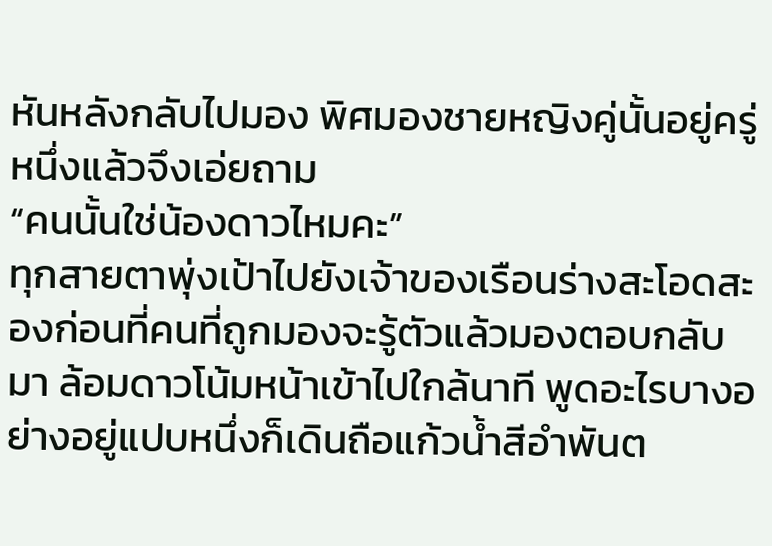หันหลังกลับไปมอง พิศมองชายหญิงคู่นั้นอยู่ครู่หนึ่งแล้วจึงเอ่ยถาม
“คนนั้นใช่น้องดาวไหมคะ”
ทุกสายตาพุ่งเป้าไปยังเจ้าของเรือนร่างสะโอดสะองก่อนที่คนที่ถูกมองจะรู้ตัวแล้วมองตอบกลับมา ล้อมดาวโน้มหน้าเข้าไปใกล้นาที พูดอะไรบางอย่างอยู่แปบหนึ่งก็เดินถือแก้วน้ำสีอำพันต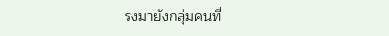รงมายังกลุ่มคนที่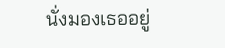นั่งมองเธออยู่